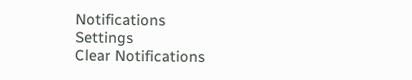Notifications
Settings
Clear Notifications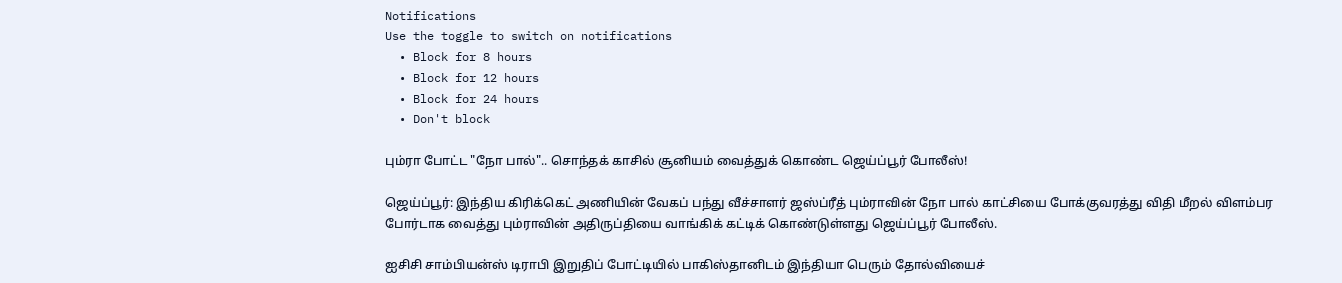Notifications
Use the toggle to switch on notifications
  • Block for 8 hours
  • Block for 12 hours
  • Block for 24 hours
  • Don't block

பும்ரா போட்ட "நோ பால்".. சொந்தக் காசில் சூனியம் வைத்துக் கொண்ட ஜெய்ப்பூர் போலீஸ்!

ஜெய்ப்பூர்: இந்திய கிரிக்கெட் அணியின் வேகப் பந்து வீச்சாளர் ஜஸ்ப்ரீத் பும்ராவின் நோ பால் காட்சியை போக்குவரத்து விதி மீறல் விளம்பர போர்டாக வைத்து பும்ராவின் அதிருப்தியை வாங்கிக் கட்டிக் கொண்டுள்ளது ஜெய்ப்பூர் போலீஸ்.

ஐசிசி சாம்பியன்ஸ் டிராபி இறுதிப் போட்டியில் பாகிஸ்தானிடம் இந்தியா பெரும் தோல்வியைச்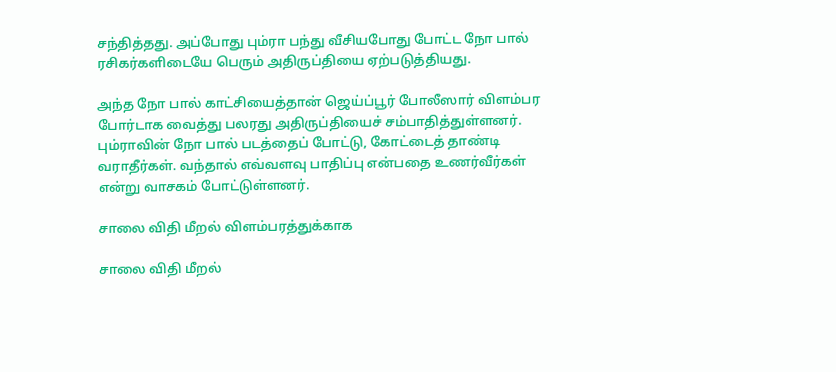சந்தித்தது. அப்போது பும்ரா பந்து வீசியபோது போட்ட நோ பால் ரசிகர்களிடையே பெரும் அதிருப்தியை ஏற்படுத்தியது.

அந்த நோ பால் காட்சியைத்தான் ஜெய்ப்பூர் போலீஸார் விளம்பர போர்டாக வைத்து பலரது அதிருப்தியைச் சம்பாதித்துள்ளனர்.
பும்ராவின் நோ பால் படத்தைப் போட்டு, கோட்டைத் தாண்டி வராதீர்கள். வந்தால் எவ்வளவு பாதிப்பு என்பதை உணர்வீர்கள் என்று வாசகம் போட்டுள்ளனர்.

சாலை விதி மீறல் விளம்பரத்துக்காக

சாலை விதி மீறல்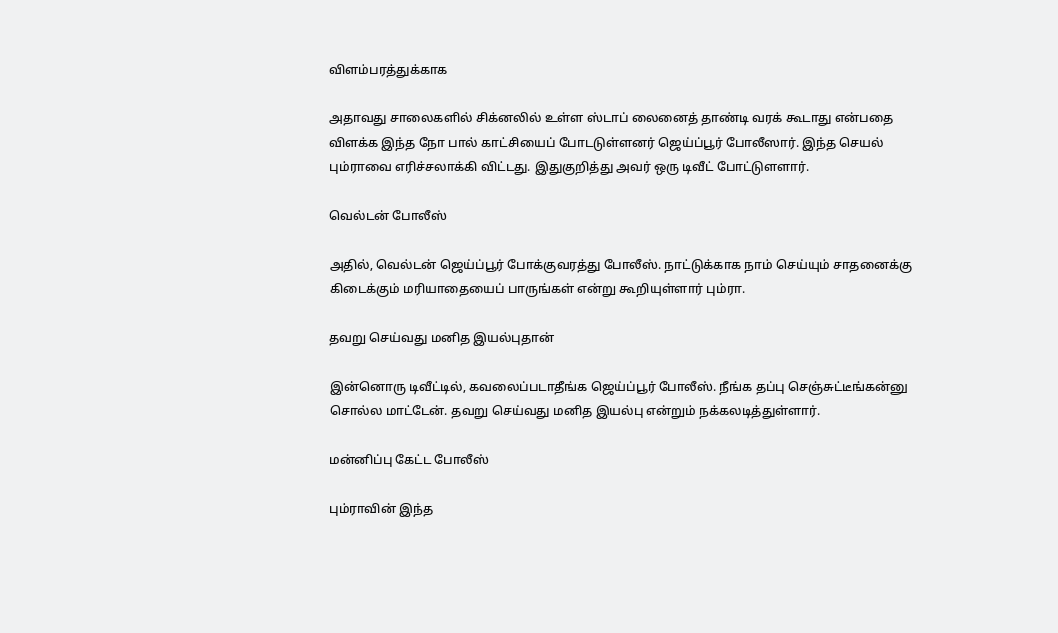விளம்பரத்துக்காக

அதாவது சாலைகளில் சிக்னலில் உள்ள ஸ்டாப் லைனைத் தாண்டி வரக் கூடாது என்பதை விளக்க இந்த நோ பால் காட்சியைப் போடடுள்ளனர் ஜெய்ப்பூர் போலீஸார். இந்த செயல் பும்ராவை எரிச்சலாக்கி விட்டது. இதுகுறித்து அவர் ஒரு டிவீட் போட்டுளளார்.

வெல்டன் போலீஸ்

அதில், வெல்டன் ஜெய்ப்பூர் போக்குவரத்து போலீஸ். நாட்டுக்காக நாம் செய்யும் சாதனைக்கு கிடைக்கும் மரியாதையைப் பாருங்கள் என்று கூறியுள்ளார் பும்ரா.

தவறு செய்வது மனித இயல்புதான்

இன்னொரு டிவீட்டில், கவலைப்படாதீங்க ஜெய்ப்பூர் போலீஸ். நீங்க தப்பு செஞ்சுட்டீங்கன்னு சொல்ல மாட்டேன். தவறு செய்வது மனித இயல்பு என்றும் நக்கலடித்துள்ளார்.

மன்னிப்பு கேட்ட போலீஸ்

பும்ராவின் இந்த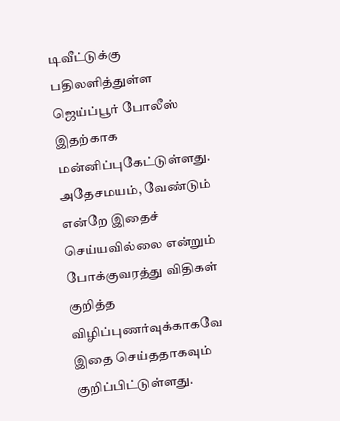டிவீட்டுக்கு பதிலளித்துள்ள ஜெய்ப்பூர் போலீஸ் இதற்காக மன்னிப்புகேட்டுள்ளது. அதேசமயம், வேண்டும் என்றே இதைச் செய்யவில்லை என்றும் போக்குவரத்து விதிகள் குறித்த விழிப்புணர்வுக்காகவே இதை செய்ததாகவும் குறிப்பிட்டுள்ளது.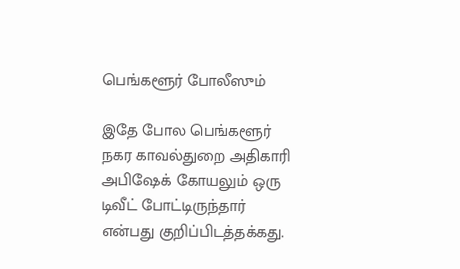பெங்களூர் போலீஸும்

இதே போல பெங்களூர் நகர காவல்துறை அதிகாரி அபிஷேக் கோயலும் ஒரு டிவீட் போட்டிருந்தார் என்பது குறிப்பிடத்தக்கது.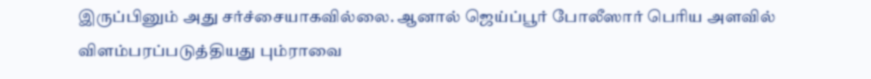இருப்பினும் அது சர்ச்சையாகவில்லை. ஆனால் ஜெய்ப்பூர் போலீஸார் பெரிய அளவில் விளம்பரப்படுத்தியது பும்ராவை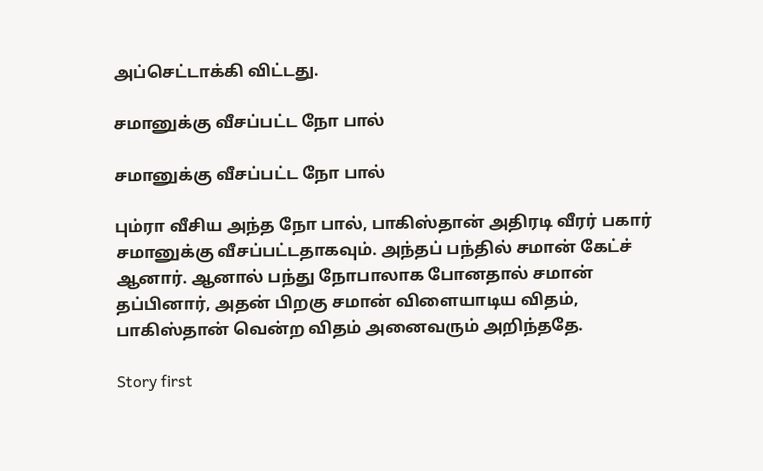அப்செட்டாக்கி விட்டது.

சமானுக்கு வீசப்பட்ட நோ பால்

சமானுக்கு வீசப்பட்ட நோ பால்

பும்ரா வீசிய அந்த நோ பால், பாகிஸ்தான் அதிரடி வீரர் பகார் சமானுக்கு வீசப்பட்டதாகவும். அந்தப் பந்தில் சமான் கேட்ச் ஆனார். ஆனால் பந்து நோபாலாக போனதால் சமான் தப்பினார், அதன் பிறகு சமான் விளையாடிய விதம், பாகிஸ்தான் வென்ற விதம் அனைவரும் அறிந்ததே.

Story first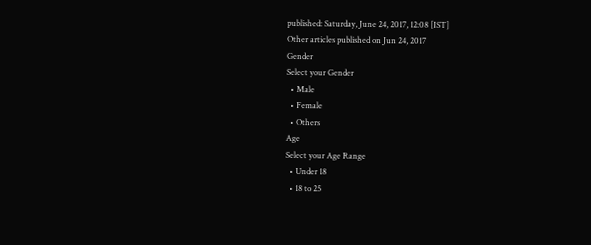published: Saturday, June 24, 2017, 12:08 [IST]
Other articles published on Jun 24, 2017
Gender
Select your Gender
  • Male
  • Female
  • Others
Age
Select your Age Range
  • Under 18
  • 18 to 25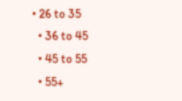• 26 to 35
  • 36 to 45
  • 45 to 55
  • 55+